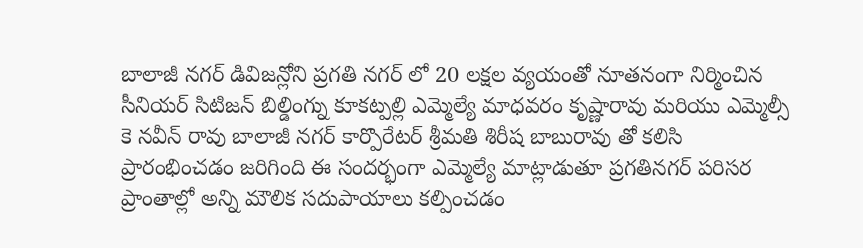బాలాజీ నగర్ డివిజన్లోని ప్రగతి నగర్ లో 20 లక్షల వ్యయంతో నూతనంగా నిర్మించిన సీనియర్ సిటిజన్ బిల్డింగ్ను కూకట్పల్లి ఎమ్మెల్యే మాధవరం కృష్ణారావు మరియు ఎమ్మెల్సీ కె నవీన్ రావు బాలాజీ నగర్ కార్పొరేటర్ శ్రీమతి శిరీష బాబురావు తో కలిసి ప్రారంభించడం జరిగింది ఈ సందర్భంగా ఎమ్మెల్యే మాట్లాడుతూ ప్రగతినగర్ పరిసర ప్రాంతాల్లో అన్ని మౌలిక సదుపాయాలు కల్పించడం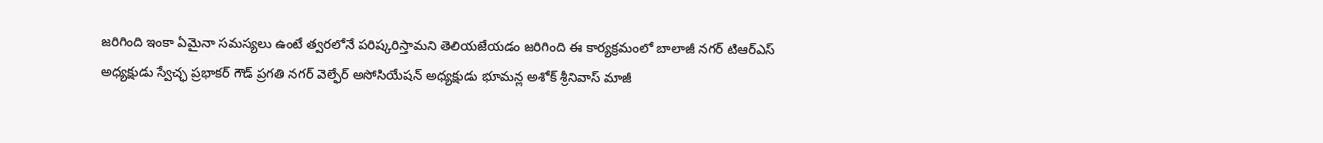జరిగింది ఇంకా ఏమైనా సమస్యలు ఉంటే త్వరలోనే పరిష్కరిస్తామని తెలియజేయడం జరిగింది ఈ కార్యక్రమంలో బాలాజీ నగర్ టిఆర్ఎస్ అధ్యక్షుడు స్వేచ్ఛ ప్రభాకర్ గౌడ్ ప్రగతి నగర్ వెల్ఫేర్ అసోసియేషన్ అధ్యక్షుడు భూమన్ల అశోక్ శ్రీనివాస్ మాజీ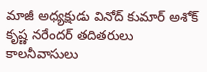మాజీ అధ్యక్షుడు వినోద్ కుమార్ అశోక్ కృష్ణ నరేందర్ తదితరులు కాలనీవాసులు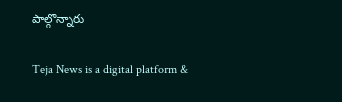పాల్గొన్నారు

Teja News is a digital platform &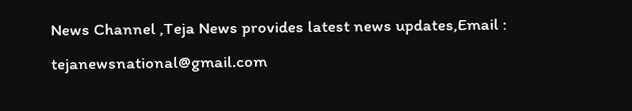News Channel ,Teja News provides latest news updates,Email : tejanewsnational@gmail.com